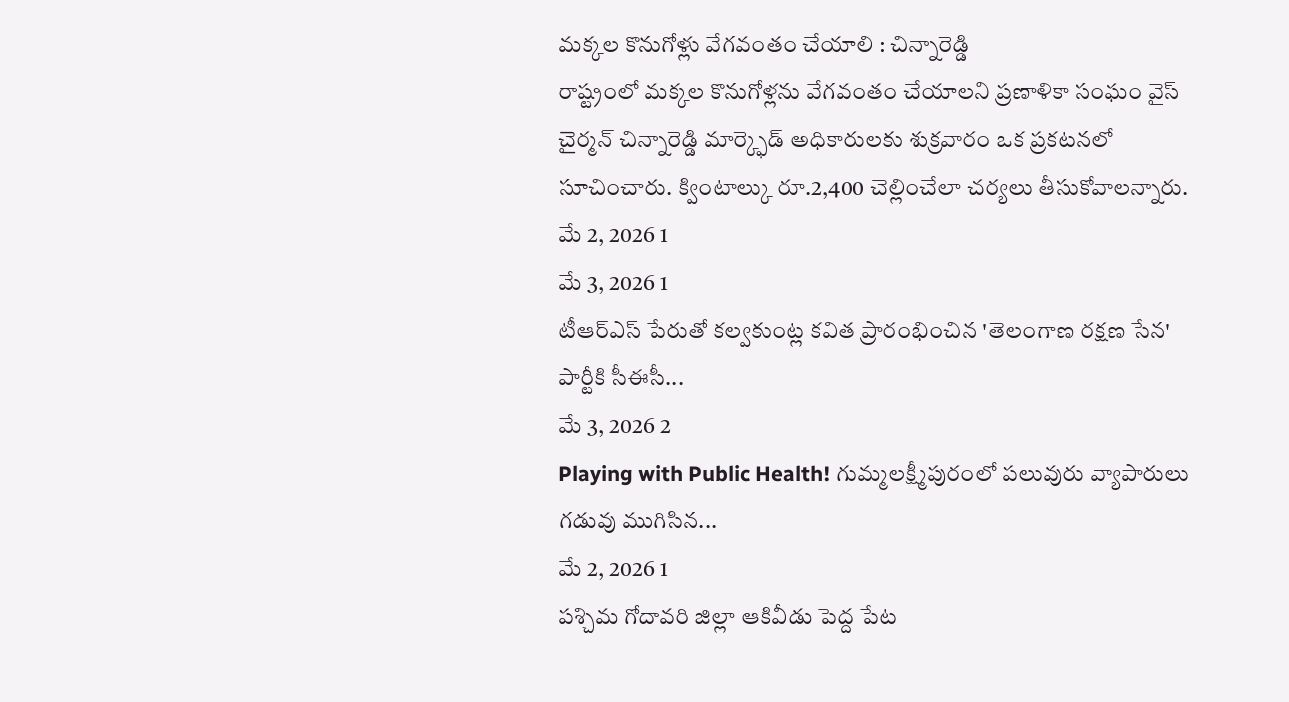మక్కల కొనుగోళ్లు వేగవంతం చేయాలి : చిన్నారెడ్డి
రాష్ట్రంలో మక్కల కొనుగోళ్లను వేగవంతం చేయాలని ప్రణాళికా సంఘం వైస్ చైర్మన్ చిన్నారెడ్డి మార్క్ఫెడ్ అధికారులకు శుక్రవారం ఒక ప్రకటనలో సూచించారు. క్వింటాల్కు రూ.2,400 చెల్లించేలా చర్యలు తీసుకోవాలన్నారు.
మే 2, 2026 1
మే 3, 2026 1
టీఆర్ఎస్ పేరుతో కల్వకుంట్ల కవిత ప్రారంభించిన 'తెలంగాణ రక్షణ సేన' పార్టీకి సీఈసీ...
మే 3, 2026 2
Playing with Public Health! గుమ్మలక్ష్మీపురంలో పలువురు వ్యాపారులు గడువు ముగిసిన...
మే 2, 2026 1
పశ్చిమ గోదావరి జిల్లా ఆకివీడు పెద్ద పేట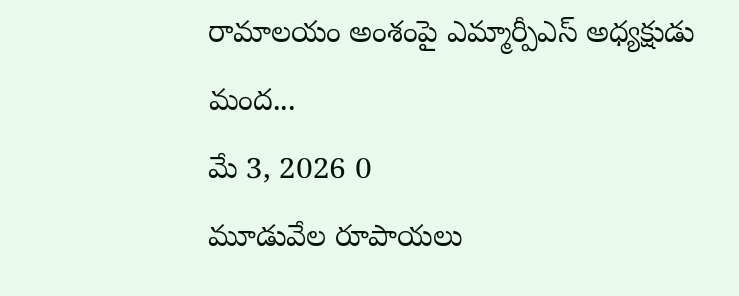రామాలయం అంశంపై ఎమ్మార్పీఎస్ అధ్యక్షుడు మంద...
మే 3, 2026 0
మూడువేల రూపాయలు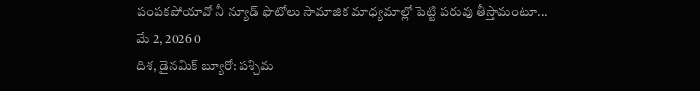పంపకపోయావో నీ న్యూడ్ ఫొటోలు సామాజిక మాధ్యమాల్లో పెట్టి పరువు తీస్తామంటూ...
మే 2, 2026 0
దిశ, డైనమిక్ బ్యూరో: పశ్చిమ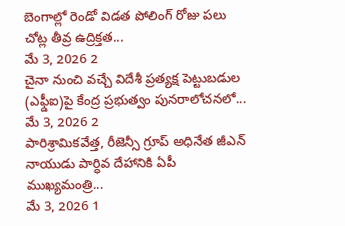బెంగాల్లో రెండో విడత పోలింగ్ రోజు పలు చోట్ల తీవ్ర ఉద్రిక్తత...
మే 3, 2026 2
చైనా నుంచి వచ్చే విదేశీ ప్రత్యక్ష పెట్టుబడుల (ఎఫ్డీఐ)పై కేంద్ర ప్రభుత్వం పునరాలోచనలో...
మే 3, 2026 2
పారిశ్రామికవేత్త, రీజెన్సీ గ్రూప్ అధినేత జీఎన్ నాయుడు పార్ధివ దేహానికి ఏపీ ముఖ్యమంత్రి...
మే 3, 2026 1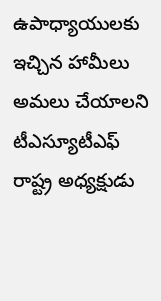ఉపాధ్యాయులకు ఇచ్చిన హామీలు అమలు చేయాలని టీఎస్యూటీఎఫ్ రాష్ట్ర అధ్యక్షుడు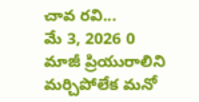చావ రవి...
మే 3, 2026 0
మాజీ ప్రియురాలిని మర్చిపోలేక మనో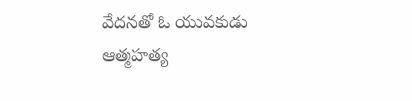వేదనతో ఓ యువకుడు ఆత్మహత్య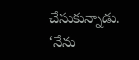చేసుకున్నాడు. ‘నేను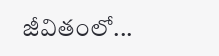జీవితంలో...